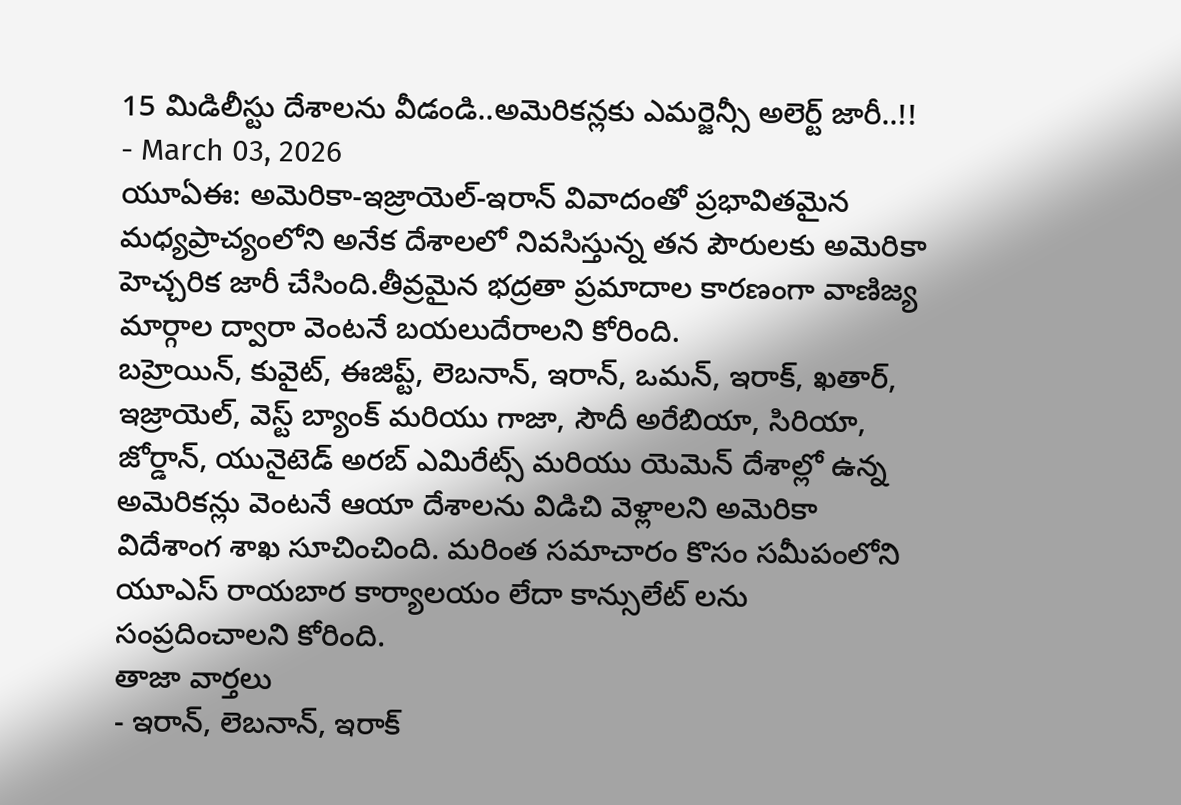15 మిడిలీస్టు దేశాలను వీడండి..అమెరికన్లకు ఎమర్జెన్సీ అలెర్ట్ జారీ..!!
- March 03, 2026
యూఏఈ: అమెరికా-ఇజ్రాయెల్-ఇరాన్ వివాదంతో ప్రభావితమైన మధ్యప్రాచ్యంలోని అనేక దేశాలలో నివసిస్తున్న తన పౌరులకు అమెరికా హెచ్చరిక జారీ చేసింది.తీవ్రమైన భద్రతా ప్రమాదాల కారణంగా వాణిజ్య మార్గాల ద్వారా వెంటనే బయలుదేరాలని కోరింది.
బహ్రెయిన్, కువైట్, ఈజిప్ట్, లెబనాన్, ఇరాన్, ఒమన్, ఇరాక్, ఖతార్, ఇజ్రాయెల్, వెస్ట్ బ్యాంక్ మరియు గాజా, సౌదీ అరేబియా, సిరియా, జోర్డాన్, యునైటెడ్ అరబ్ ఎమిరేట్స్ మరియు యెమెన్ దేశాల్లో ఉన్న అమెరికన్లు వెంటనే ఆయా దేశాలను విడిచి వెళ్లాలని అమెరికా విదేశాంగ శాఖ సూచించింది. మరింత సమాచారం కొసం సమీపంలోని యూఎస్ రాయబార కార్యాలయం లేదా కాన్సులేట్ లను సంప్రదించాలని కోరింది.
తాజా వార్తలు
- ఇరాన్, లెబనాన్, ఇరాక్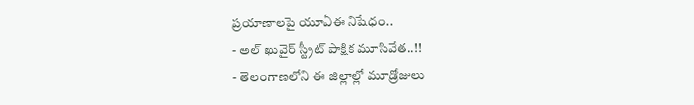ప్రయాణాలపై యూఏఈ నిషేధం..
- అల్ ఖువైర్ స్ట్రీట్ పాక్షిక మూసివేత..!!
- తెలంగాణలోని ఈ జిల్లాల్లో మూడ్రోజులు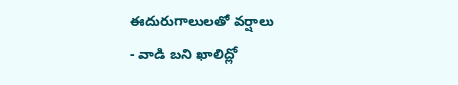ఈదురుగాలులతో వర్షాలు
- వాడి బని ఖాలిద్లో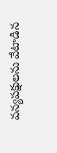వన్యపక్షులను వేటాడిన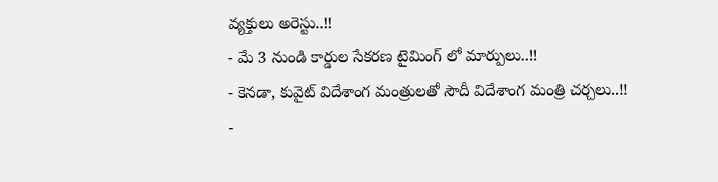వ్యక్తులు అరెస్టు..!!
- మే 3 నుండి కార్డుల సేకరణ టైమింగ్ లో మార్పులు..!!
- కెనడా, కువైట్ విదేశాంగ మంత్రులతో సౌదీ విదేశాంగ మంత్రి చర్చలు..!!
-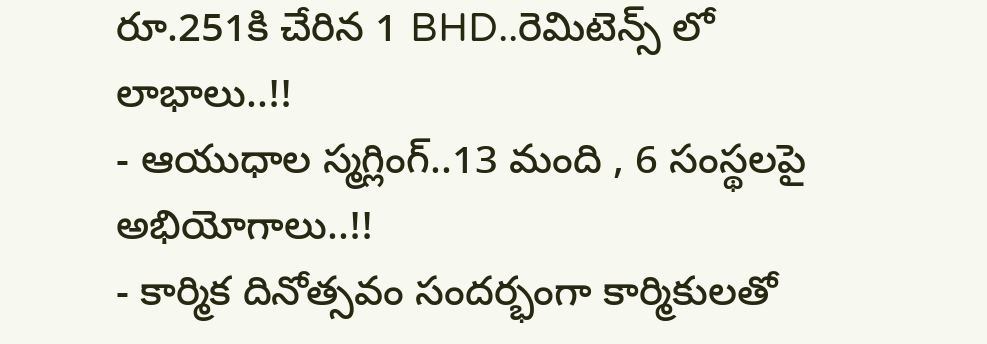రూ.251కి చేరిన 1 BHD..రెమిటెన్స్ లో లాభాలు..!!
- ఆయుధాల స్మగ్లింగ్..13 మంది , 6 సంస్థలపై అభియోగాలు..!!
- కార్మిక దినోత్సవం సందర్భంగా కార్మికులతో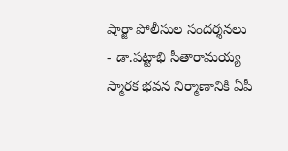షార్జా పోలీసుల సందర్శనలు
- డా.పట్టాభి సీతారామయ్య స్మారక భవన నిర్మాణానికి ఏపీ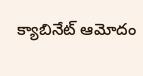క్యాబినేట్ ఆమోదం